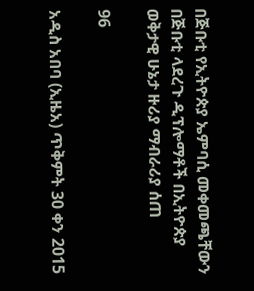በጅቡቲ የኢትዮጵያ ኤምባሲ መቀመጫቸውን በጅቡቲ ላደረጉ ዲፕሎማቶች በኢትዮጵያ ወቅታዊ ሁኔታ ዙሪያ ማብራሪያ ሰጠ

96

አዲስ አበባ (ኢዜአ) ጥቅምት 30 ቀን 2015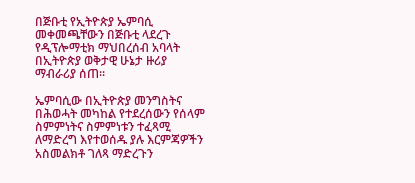በጅቡቲ የኢትዮጵያ ኤምባሲ መቀመጫቸውን በጅቡቲ ላደረጉ የዲፕሎማቲክ ማህበረሰብ አባላት በኢትዮጵያ ወቅታዊ ሁኔታ ዙሪያ ማብራሪያ ሰጠ።

ኤምባሲው በኢትዮጵያ መንግስትና በሕወሓት መካከል የተደረሰውን የሰላም ስምምነትና ስምምነቱን ተፈጻሚ ለማድረግ እየተወሰዱ ያሉ እርምጃዎችን አስመልክቶ ገለጻ ማድረጉን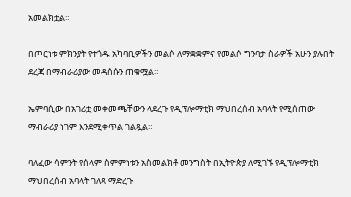አመልክቷል።

በጦርነቱ ምክንያት የተጎዱ አካባቢዎችን መልሶ ለማቋቋምና የመልሶ ግንባታ ስራዎች አሁን ያሉበት ደረጃ በማብራሪያው መዳሰሱን ጠቁሟል።

ኤምባሲው በአገሪቷ መቀመጫቸውን ላደረጉ የዲፕሎማቲክ ማህበረሰብ አባላት የሚሰጠው ማብራሪያ ነገም እንደሚቀጥል ገልጿል።

ባለፈው ሳምንት የሰላም ስምምነቱን አስመልክቶ መንግስት በኢትዮጵያ ለሚገኙ የዲፕሎማቲክ ማህበረሰብ አባላት ገለጻ ማድረጉ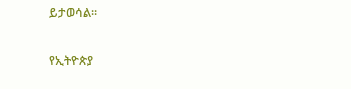ይታወሳል።

የኢትዮጵያ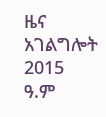ዜና አገልግሎት
2015
ዓ.ም